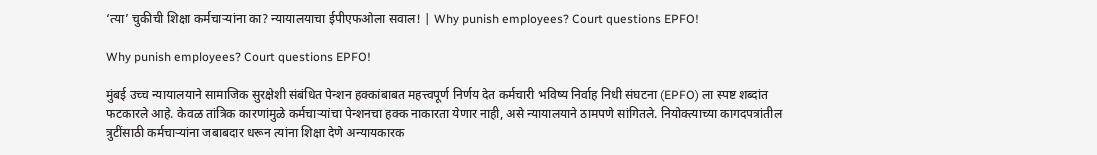‘त्या’ चुकीची शिक्षा कर्मचाऱ्यांना का? न्यायालयाचा ईपीएफओला सवाल! | Why punish employees? Court questions EPFO!

Why punish employees? Court questions EPFO!

मुंबई उच्च न्यायालयाने सामाजिक सुरक्षेशी संबंधित पेन्शन हक्कांबाबत महत्त्वपूर्ण निर्णय देत कर्मचारी भविष्य निर्वाह निधी संघटना (EPFO) ला स्पष्ट शब्दांत फटकारले आहे. केवळ तांत्रिक कारणांमुळे कर्मचाऱ्यांचा पेन्शनचा हक्क नाकारता येणार नाही, असे न्यायालयाने ठामपणे सांगितले. नियोक्त्याच्या कागदपत्रांतील त्रुटींसाठी कर्मचाऱ्यांना जबाबदार धरून त्यांना शिक्षा देणे अन्यायकारक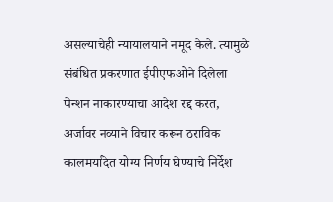असल्याचेही न्यायालयाने नमूद केले. त्यामुळे संबंधित प्रकरणात ईपीएफओने दिलेला पेन्शन नाकारण्याचा आदेश रद्द करत, अर्जावर नव्याने विचार करून ठराविक कालमर्यादेत योग्य निर्णय घेण्याचे निर्देश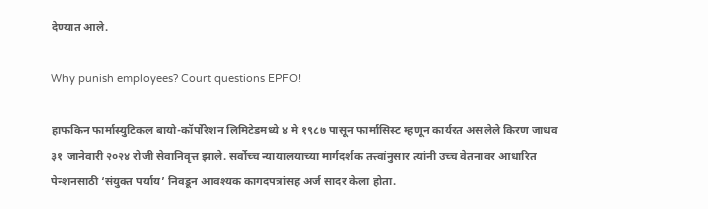देण्यात आले.

Why punish employees? Court questions EPFO!

हाफकिन फार्मास्युटिकल बायो-कॉर्पोरेशन लिमिटेडमध्ये ४ मे १९८७ पासून फार्मासिस्ट म्हणून कार्यरत असलेले किरण जाधव ३१ जानेवारी २०२४ रोजी सेवानिवृत्त झाले. सर्वोच्च न्यायालयाच्या मार्गदर्शक तत्त्वांनुसार त्यांनी उच्च वेतनावर आधारित पेन्शनसाठी ‘संयुक्त पर्याय’ निवडून आवश्यक कागदपत्रांसह अर्ज सादर केला होता.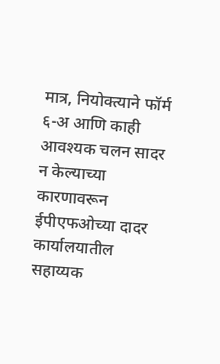मात्र, नियोक्त्याने फॉर्म ६-अ आणि काही आवश्यक चलन सादर न केल्याच्या कारणावरून ईपीएफओच्या दादर कार्यालयातील सहाय्यक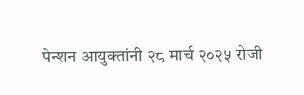पेन्शन आयुक्तांनी २८ मार्च २०२५ रोजी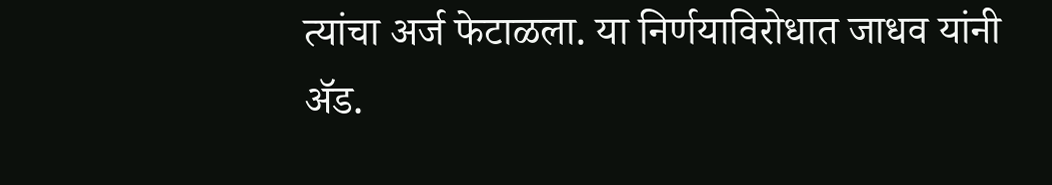त्यांचा अर्ज फेटाळला. या निर्णयाविरोधात जाधव यांनी ॲड.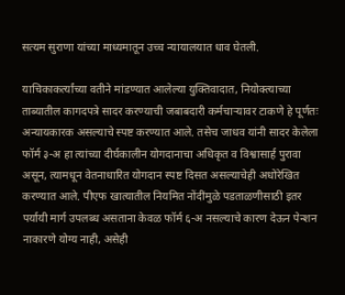सत्यम सुराणा यांच्या माध्यमातून उच्च न्यायालयात धाव घेतली.

याचिकाकर्त्यांच्या वतीने मांडण्यात आलेल्या युक्तिवादात, नियोक्त्याच्या ताब्यातील कागदपत्रे सादर करण्याची जबाबदारी कर्मचाऱ्यावर टाकणे हे पूर्णतः अन्यायकारक असल्याचे स्पष्ट करण्यात आले. तसेच जाधव यांनी सादर केलेला फॉर्म ३-अ हा त्यांच्या दीर्घकालीन योगदानाचा अधिकृत व विश्वासार्ह पुरावा असून, त्यामधून वेतनाधारित योगदान स्पष्ट दिसत असल्याचेही अधोरेखित करण्यात आले. पीएफ खात्यातील नियमित नोंदींमुळे पडताळणीसाठी इतर पर्यायी मार्ग उपलब्ध असताना केवळ फॉर्म ६-अ नसल्याचे कारण देऊन पेन्शन नाकारणे योग्य नाही, असेही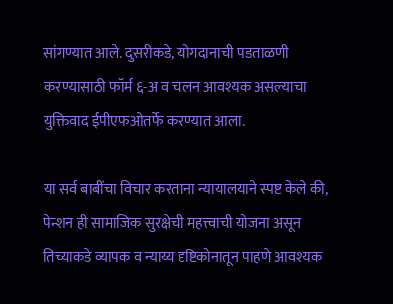सांगण्यात आले. दुसरीकडे, योगदानाची पडताळणी करण्यासाठी फॉर्म ६-अ व चलन आवश्यक असल्याचा युक्तिवाद ईपीएफओतर्फे करण्यात आला.

या सर्व बाबींचा विचार करताना न्यायालयाने स्पष्ट केले की, पेन्शन ही सामाजिक सुरक्षेची महत्त्वाची योजना असून तिच्याकडे व्यापक व न्याय्य दृष्टिकोनातून पाहणे आवश्यक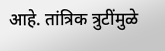आहे. तांत्रिक त्रुटींमुळे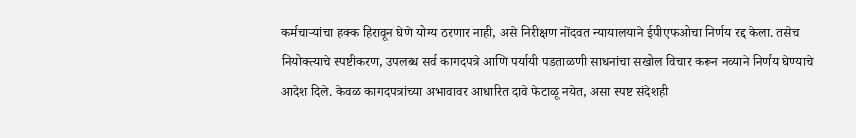कर्मचाऱ्यांचा हक्क हिरावून घेणे योग्य ठरणार नाही, असे निरीक्षण नोंदवत न्यायालयाने ईपीएफओचा निर्णय रद्द केला. तसेच नियोक्त्याचे स्पष्टीकरण, उपलब्ध सर्व कागदपत्रे आणि पर्यायी पडताळणी साधनांचा सखोल विचार करून नव्याने निर्णय घेण्याचे आदेश दिले. केवळ कागदपत्रांच्या अभावावर आधारित दावे फेटाळू नयेत, असा स्पष्ट संदेशही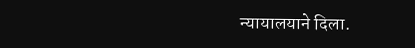न्यायालयाने दिला.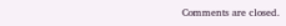Comments are closed.